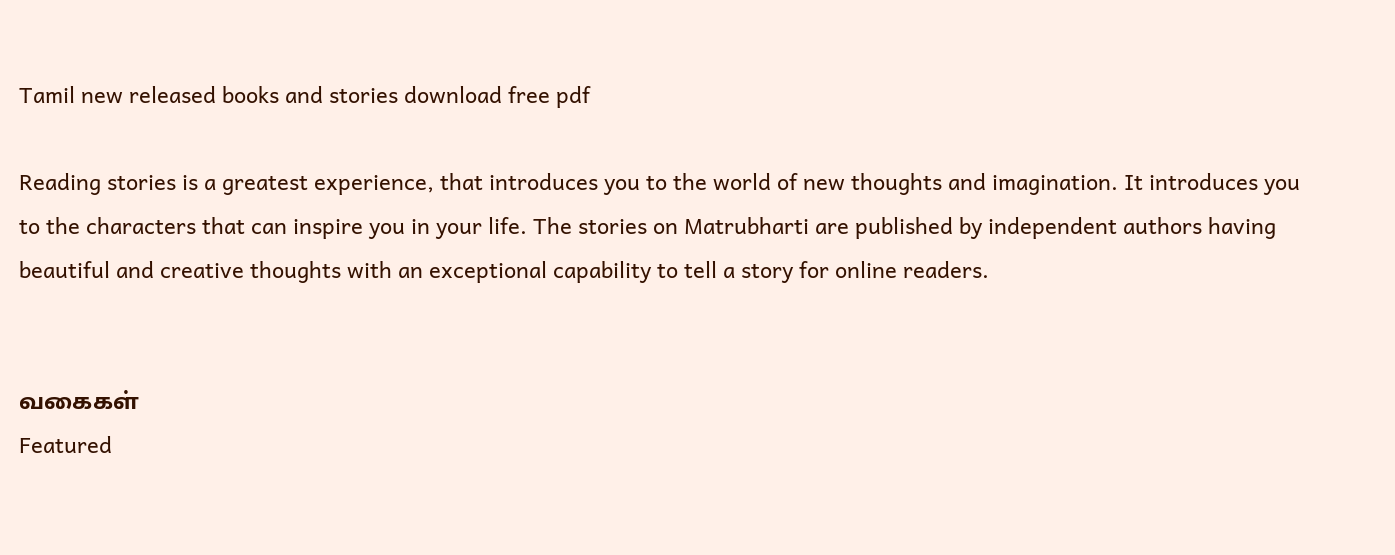Tamil new released books and stories download free pdf

Reading stories is a greatest experience, that introduces you to the world of new thoughts and imagination. It introduces you to the characters that can inspire you in your life. The stories on Matrubharti are published by independent authors having beautiful and creative thoughts with an exceptional capability to tell a story for online readers.


வகைகள்
Featured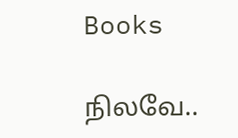Books

நிலவே..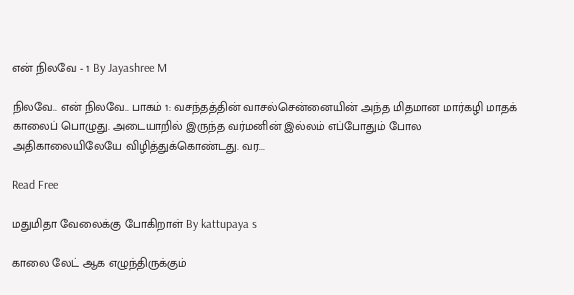என் நிலவே - 1 By Jayashree M

நிலவே.. என் நிலவே.. பாகம் 1: வசந்தத்தின் வாசல்சென்னையின் அந்த மிதமான மார்கழி மாதக் காலைப் பொழுது. அடையாறில் இருந்த வர்மனின் இல்லம் எப்போதும் போல அதிகாலையிலேயே விழித்துக்கொண்டது. வர...

Read Free

மதுமிதா வேலைக்கு போகிறாள் By kattupaya s

காலை லேட் ஆக எழுந்திருக்கும்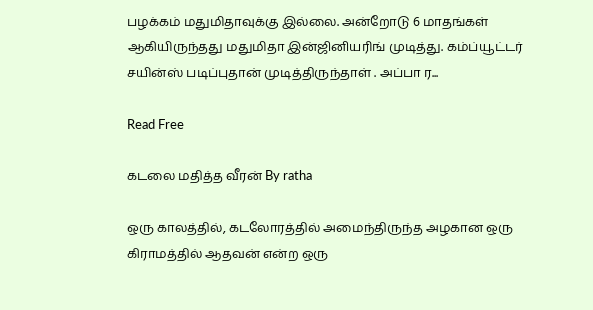பழக்கம் மதுமிதாவுக்கு இல்லை. அன்றோடு 6 மாதங்கள் ஆகியிருந்தது மதுமிதா இன்ஜினியரிங் முடித்து. கம்ப்யூட்டர் சயின்ஸ் படிப்புதான் முடித்திருந்தாள் . அப்பா ர...

Read Free

கடலை மதித்த வீரன் By ratha

ஒரு காலத்தில், கடலோரத்தில் அமைந்திருந்த அழகான ஒரு கிராமத்தில் ஆதவன் என்ற ஒரு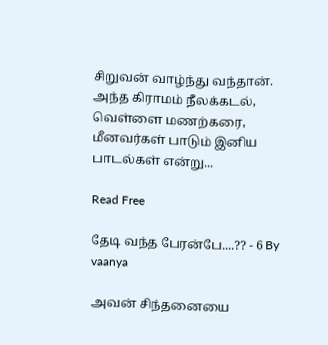சிறுவன் வாழ்ந்து வந்தான். அந்த கிராமம் நீலக்கடல், வெள்ளை மணற்கரை, மீனவர்கள் பாடும் இனிய பாடல்கள் என்று...

Read Free

தேடி வந்த பேரன்பே....?? - 6 By vaanya

அவன் சிந்தனையை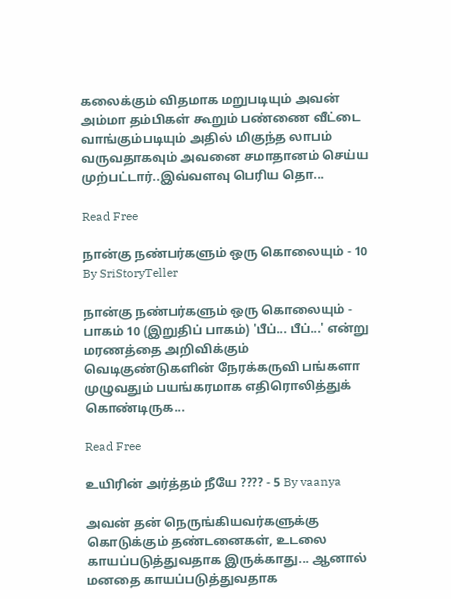கலைக்கும் விதமாக மறுபடியும் அவன் அம்மா தம்பிகள் கூறும் பண்ணை வீட்டை வாங்கும்படியும் அதில் மிகுந்த லாபம் வருவதாகவும் அவனை சமாதானம் செய்ய முற்பட்டார்..இவ்வளவு பெரிய தொ...

Read Free

நான்கு நண்பர்களும் ஒரு கொலையும் - 10 By SriStoryTeller

நான்கு நண்பர்களும் ஒரு கொலையும் - பாகம் 10 (இறுதிப் பாகம்) 'பீப்... பீப்...' என்று மரணத்தை அறிவிக்கும் வெடிகுண்டுகளின் நேரக்கருவி பங்களா முழுவதும் பயங்கரமாக எதிரொலித்துக் கொண்டிருக...

Read Free

உயிரின் அர்த்தம் நீயே ???? - 5 By vaanya

அவன் தன் நெருங்கியவர்களுக்கு கொடுக்கும் தண்டனைகள், உடலை காயப்படுத்துவதாக இருக்காது... ஆனால் மனதை காயப்படுத்துவதாக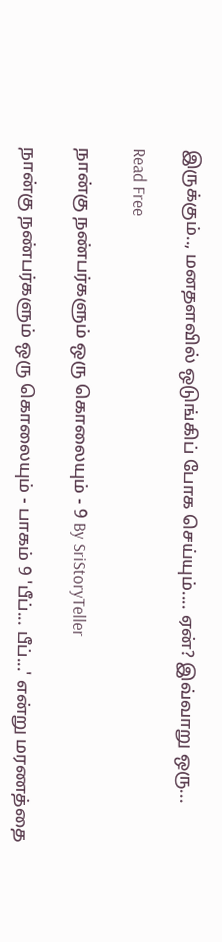இருக்கும்.., மனதளவில் ஒடுங்கிப் போக செய்யும்.... ஏன்? இவ்வாறு ஒரு...

Read Free

நான்கு நண்பர்களும் ஒரு கொலையும் - 9 By SriStoryTeller

நான்கு நண்பர்களும் ஒரு கொலையும் - பாகம் 9 'பீப்... பீப்...' என்று மரணத்தை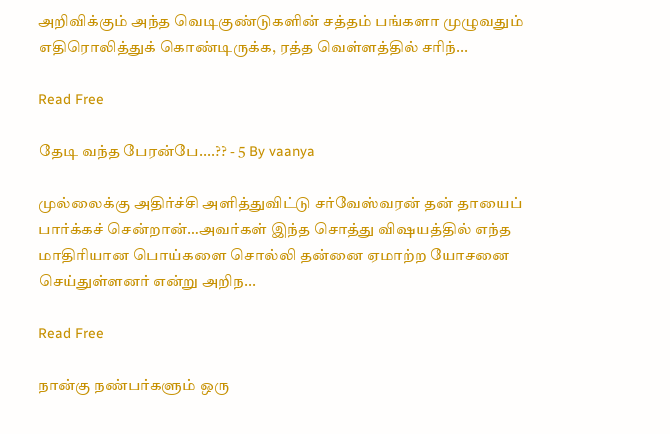அறிவிக்கும் அந்த வெடிகுண்டுகளின் சத்தம் பங்களா முழுவதும் எதிரொலித்துக் கொண்டிருக்க, ரத்த வெள்ளத்தில் சரிந்...

Read Free

தேடி வந்த பேரன்பே....?? - 5 By vaanya

முல்லைக்கு அதிர்ச்சி அளித்துவிட்டு சர்வேஸ்வரன் தன் தாயைப் பார்க்கச் சென்றான்…அவர்கள் இந்த சொத்து விஷயத்தில் எந்த மாதிரியான பொய்களை சொல்லி தன்னை ஏமாற்ற யோசனை செய்துள்ளனர் என்று அறிந...

Read Free

நான்கு நண்பர்களும் ஒரு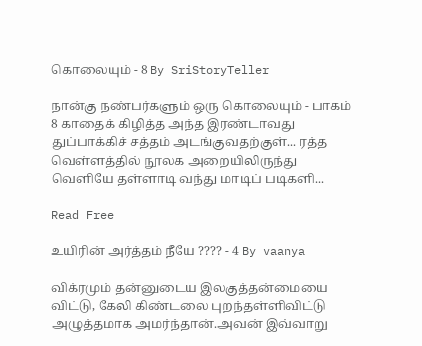கொலையும் - 8 By SriStoryTeller

நான்கு நண்பர்களும் ஒரு கொலையும் - பாகம் 8 காதைக் கிழித்த அந்த இரண்டாவது துப்பாக்கிச் சத்தம் அடங்குவதற்குள்... ரத்த வெள்ளத்தில் நூலக அறையிலிருந்து வெளியே தள்ளாடி வந்து மாடிப் படிகளி...

Read Free

உயிரின் அர்த்தம் நீயே ???? - 4 By vaanya

விக்ரமும் தன்னுடைய இலகுத்தன்மையை விட்டு, கேலி கிண்டலை புறந்தள்ளிவிட்டு அழுத்தமாக அமர்ந்தான்.அவன் இவ்வாறு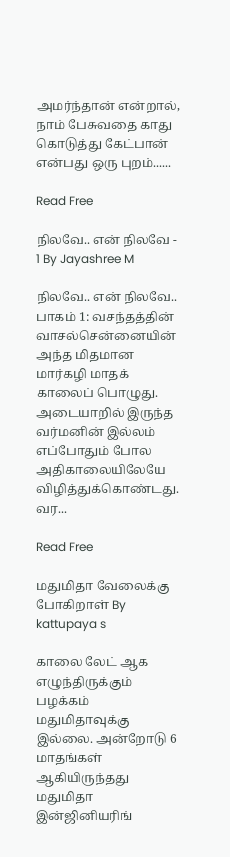அமர்ந்தான் என்றால், நாம் பேசுவதை காது கொடுத்து கேட்பான் என்பது ஒரு புறம்......

Read Free

நிலவே.. என் நிலவே - 1 By Jayashree M

நிலவே.. என் நிலவே.. பாகம் 1: வசந்தத்தின் வாசல்சென்னையின் அந்த மிதமான மார்கழி மாதக் காலைப் பொழுது. அடையாறில் இருந்த வர்மனின் இல்லம் எப்போதும் போல அதிகாலையிலேயே விழித்துக்கொண்டது. வர...

Read Free

மதுமிதா வேலைக்கு போகிறாள் By kattupaya s

காலை லேட் ஆக எழுந்திருக்கும் பழக்கம் மதுமிதாவுக்கு இல்லை. அன்றோடு 6 மாதங்கள் ஆகியிருந்தது மதுமிதா இன்ஜினியரிங்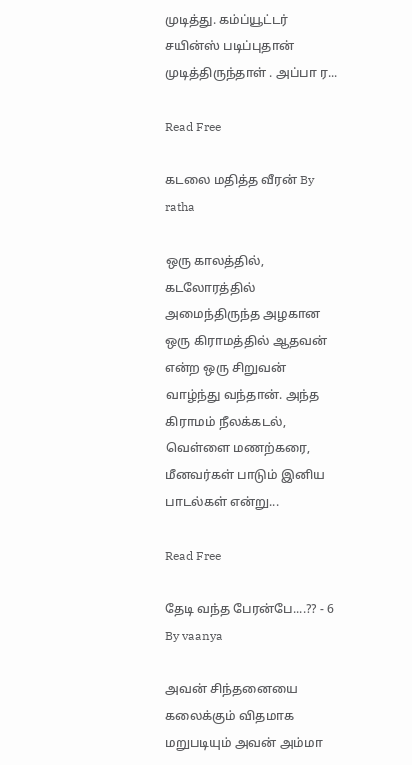முடித்து. கம்ப்யூட்டர் சயின்ஸ் படிப்புதான் முடித்திருந்தாள் . அப்பா ர...

Read Free

கடலை மதித்த வீரன் By ratha

ஒரு காலத்தில், கடலோரத்தில் அமைந்திருந்த அழகான ஒரு கிராமத்தில் ஆதவன் என்ற ஒரு சிறுவன் வாழ்ந்து வந்தான். அந்த கிராமம் நீலக்கடல், வெள்ளை மணற்கரை, மீனவர்கள் பாடும் இனிய பாடல்கள் என்று...

Read Free

தேடி வந்த பேரன்பே....?? - 6 By vaanya

அவன் சிந்தனையை கலைக்கும் விதமாக மறுபடியும் அவன் அம்மா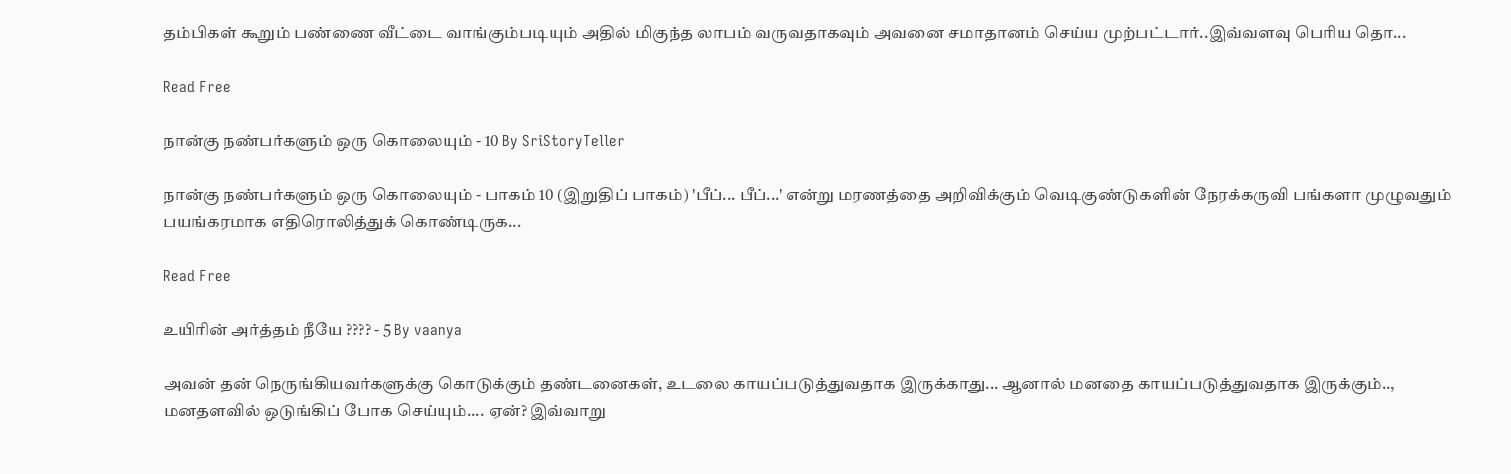தம்பிகள் கூறும் பண்ணை வீட்டை வாங்கும்படியும் அதில் மிகுந்த லாபம் வருவதாகவும் அவனை சமாதானம் செய்ய முற்பட்டார்..இவ்வளவு பெரிய தொ...

Read Free

நான்கு நண்பர்களும் ஒரு கொலையும் - 10 By SriStoryTeller

நான்கு நண்பர்களும் ஒரு கொலையும் - பாகம் 10 (இறுதிப் பாகம்) 'பீப்... பீப்...' என்று மரணத்தை அறிவிக்கும் வெடிகுண்டுகளின் நேரக்கருவி பங்களா முழுவதும் பயங்கரமாக எதிரொலித்துக் கொண்டிருக...

Read Free

உயிரின் அர்த்தம் நீயே ???? - 5 By vaanya

அவன் தன் நெருங்கியவர்களுக்கு கொடுக்கும் தண்டனைகள், உடலை காயப்படுத்துவதாக இருக்காது... ஆனால் மனதை காயப்படுத்துவதாக இருக்கும்.., மனதளவில் ஒடுங்கிப் போக செய்யும்.... ஏன்? இவ்வாறு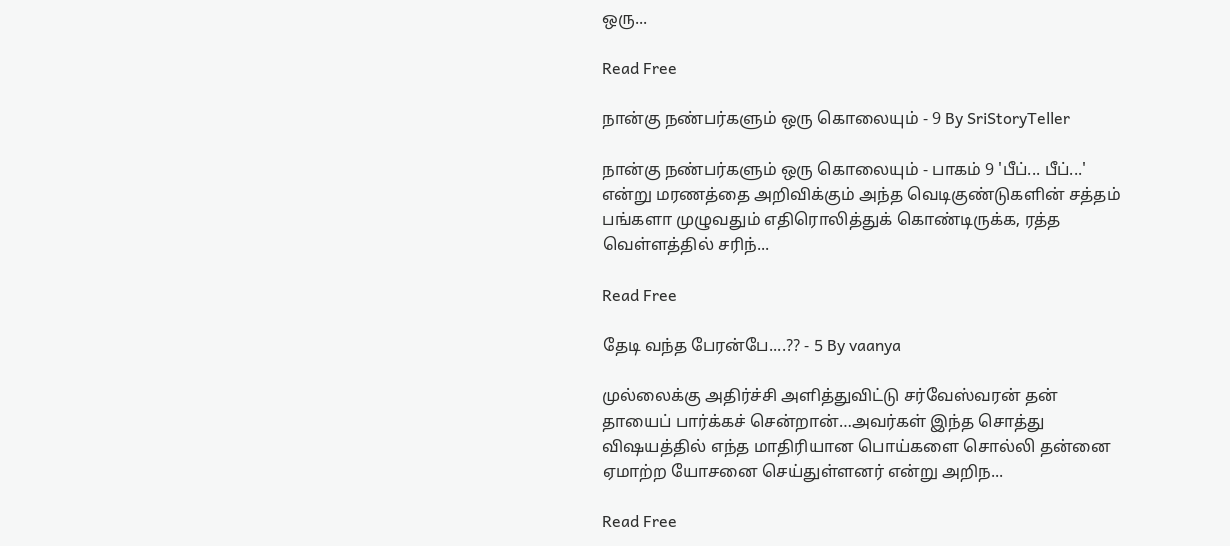ஒரு...

Read Free

நான்கு நண்பர்களும் ஒரு கொலையும் - 9 By SriStoryTeller

நான்கு நண்பர்களும் ஒரு கொலையும் - பாகம் 9 'பீப்... பீப்...' என்று மரணத்தை அறிவிக்கும் அந்த வெடிகுண்டுகளின் சத்தம் பங்களா முழுவதும் எதிரொலித்துக் கொண்டிருக்க, ரத்த வெள்ளத்தில் சரிந்...

Read Free

தேடி வந்த பேரன்பே....?? - 5 By vaanya

முல்லைக்கு அதிர்ச்சி அளித்துவிட்டு சர்வேஸ்வரன் தன் தாயைப் பார்க்கச் சென்றான்…அவர்கள் இந்த சொத்து விஷயத்தில் எந்த மாதிரியான பொய்களை சொல்லி தன்னை ஏமாற்ற யோசனை செய்துள்ளனர் என்று அறிந...

Read Free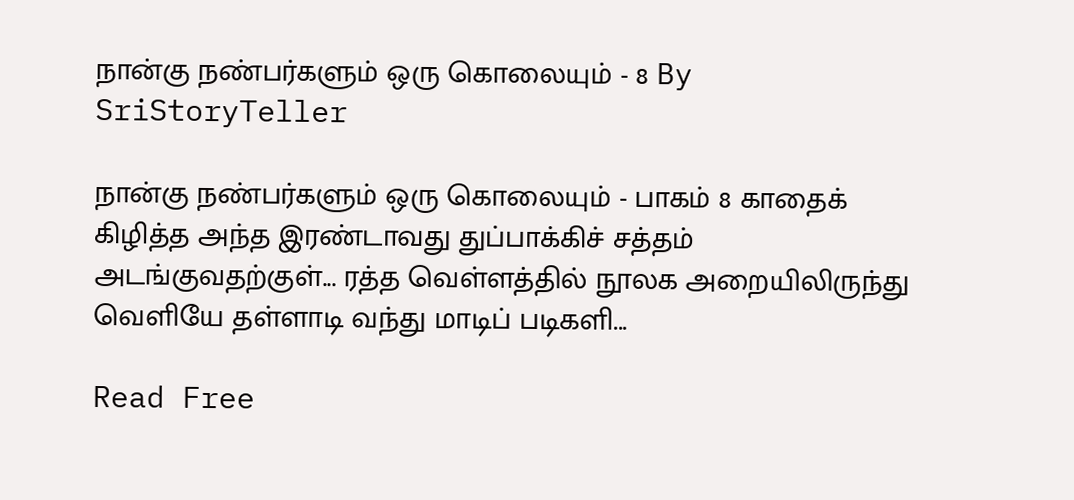நான்கு நண்பர்களும் ஒரு கொலையும் - 8 By SriStoryTeller

நான்கு நண்பர்களும் ஒரு கொலையும் - பாகம் 8 காதைக் கிழித்த அந்த இரண்டாவது துப்பாக்கிச் சத்தம் அடங்குவதற்குள்... ரத்த வெள்ளத்தில் நூலக அறையிலிருந்து வெளியே தள்ளாடி வந்து மாடிப் படிகளி...

Read Free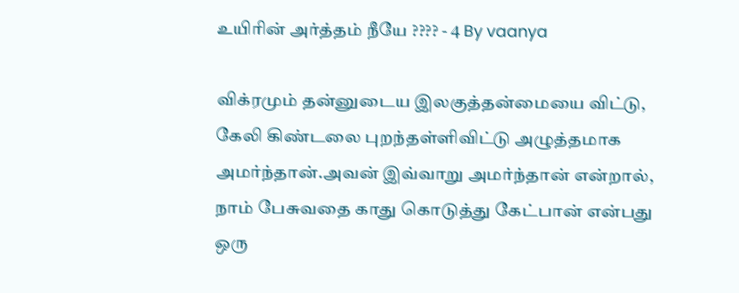உயிரின் அர்த்தம் நீயே ???? - 4 By vaanya

விக்ரமும் தன்னுடைய இலகுத்தன்மையை விட்டு, கேலி கிண்டலை புறந்தள்ளிவிட்டு அழுத்தமாக அமர்ந்தான்.அவன் இவ்வாறு அமர்ந்தான் என்றால், நாம் பேசுவதை காது கொடுத்து கேட்பான் என்பது ஒரு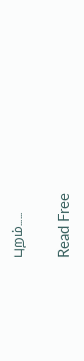புறம்......

Read Free